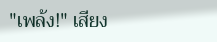"เพล้ง!" เสียง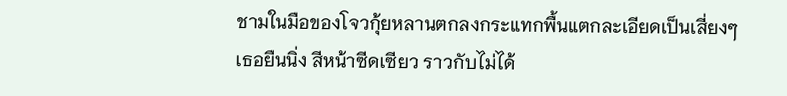ชามในมือของโจวกุ้ยหลานตกลงกระแทกพื้นแตกละเอียดเป็นเสี่ยงๆ
เธอยืนนิ่ง สีหน้าซีดเซียว ราวกับไม่ได้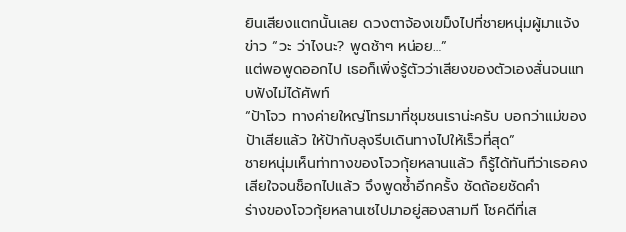ยินเสียงแตกนั้นเลย ดวงตาจ้องเขม็งไปที่ชายหนุ่มผู้มาแจ้งข่าว “วะ ว่าไงนะ? พูดช้าๆ หน่อย…”
แต่พอพูดออกไป เธอก็เพิ่งรู้ตัวว่าเสียงของตัวเองสั่นจนแทบฟังไม่ได้ศัพท์
“ป้าโจว ทางค่ายใหญ่โทรมาที่ชุมชนเราน่ะครับ บอกว่าแม่ของป้าเสียแล้ว ให้ป้ากับลุงรีบเดินทางไปให้เร็วที่สุด”
ชายหนุ่มเห็นท่าทางของโจวกุ้ยหลานแล้ว ก็รู้ได้ทันทีว่าเธอคงเสียใจจนช็อกไปแล้ว จึงพูดซ้ำอีกครั้ง ชัดถ้อยชัดคำ
ร่างของโจวกุ้ยหลานเซไปมาอยู่สองสามที โชคดีที่เส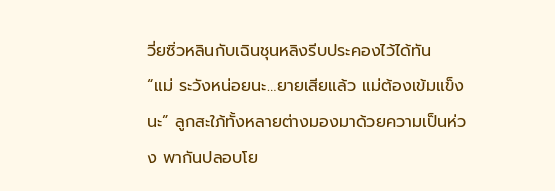วี่ยซิ่วหลินกับเฉินชุนหลิงรีบประคองไว้ได้ทัน
“แม่ ระวังหน่อยนะ…ยายเสียแล้ว แม่ต้องเข้มแข็งนะ” ลูกสะใภ้ทั้งหลายต่างมองมาด้วยความเป็นห่วง พากันปลอบโย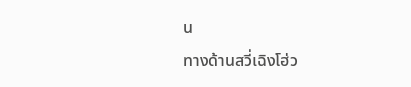น
ทางด้านสวี่เฉิงโฮ่ว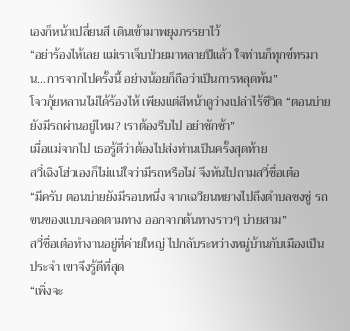เองก็หน้าเปลี่ยนสี เดินเข้ามาพยุงภรรยาไว้
“อย่าร้องไห้เลย แม่เราเจ็บป่วยมาหลายปีแล้ว ใจท่านก็ทุกข์ทรมาน…การจากไปครั้งนี้ อย่างน้อยก็ถือว่าเป็นการหลุดพ้น”
โจวกุ้ยหลานไม่ได้ร้องไห้ เพียงแต่สีหน้าดูว่างเปล่าไร้ชีวิต “ตอนบ่ายยังมีรถผ่านอยู่ไหม? เราต้องรีบไป อย่าชักช้า”
เมื่อแม่จากไป เธอรู้ดีว่าต้องไปส่งท่านเป็นครั้งสุดท้าย
สวี่เฉิงโฮ่วเองก็ไม่แน่ใจว่ามีรถหรือไม่ จึงหันไปถามสวี่ซื่อเต๋อ
“มีครับ ตอนบ่ายยังมีรอบหนึ่ง จากเฉวียนหยางไปถึงตำบลซงซู่ รถขนของแบบจอดตามทาง ออกจากต้นทางราวๆ บ่ายสาม”
สวี่ซื่อเต๋อทำงานอยู่ที่ค่ายใหญ่ ไปกลับระหว่างหมู่บ้านกับเมืองเป็นประจำ เขาจึงรู้ดีที่สุด
“เพิ่งจะ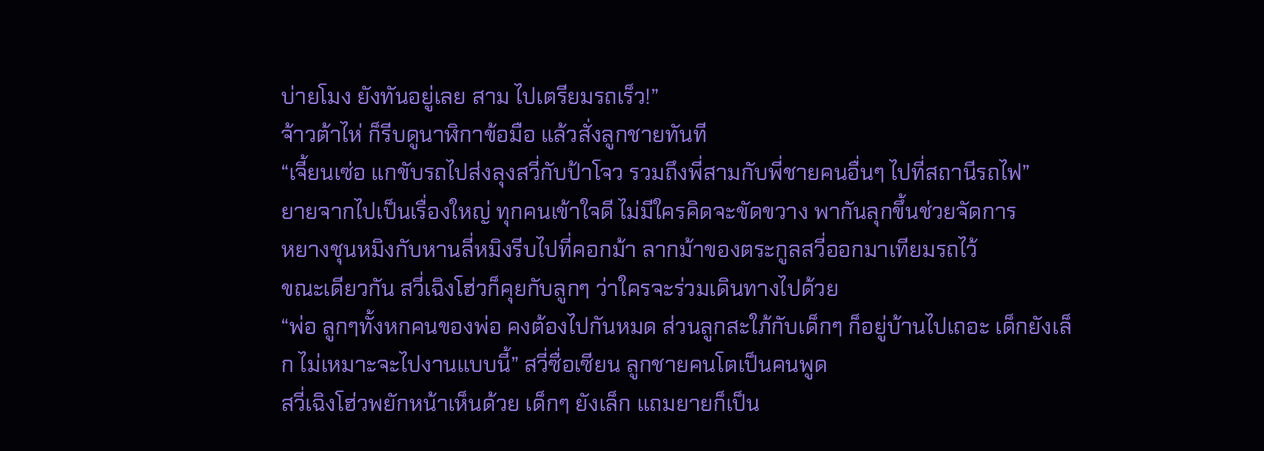บ่ายโมง ยังทันอยู่เลย สาม ไปเตรียมรถเร็ว!”
จ้าวต้าไห่ ก็รีบดูนาฬิกาข้อมือ แล้วสั่งลูกชายทันที
“เจี้ยนเซ่อ แกขับรถไปส่งลุงสวี่กับป้าโจว รวมถึงพี่สามกับพี่ชายคนอื่นๆ ไปที่สถานีรถไฟ”
ยายจากไปเป็นเรื่องใหญ่ ทุกคนเข้าใจดี ไม่มีใครคิดจะขัดขวาง พากันลุกขึ้นช่วยจัดการ
หยางชุนหมิงกับหานลี่หมิงรีบไปที่คอกม้า ลากม้าของตระกูลสวี่ออกมาเทียมรถไว้
ขณะเดียวกัน สวี่เฉิงโฮ่วก็คุยกับลูกๆ ว่าใครจะร่วมเดินทางไปด้วย
“พ่อ ลูกๆทั้งหกคนของพ่อ คงต้องไปกันหมด ส่วนลูกสะใภ้กับเด็กๆ ก็อยู่บ้านไปเถอะ เด็กยังเล็ก ไม่เหมาะจะไปงานแบบนี้” สวี่ซื่อเซียน ลูกชายคนโตเป็นคนพูด
สวี่เฉิงโฮ่วพยักหน้าเห็นด้วย เด็กๆ ยังเล็ก แถมยายก็เป็น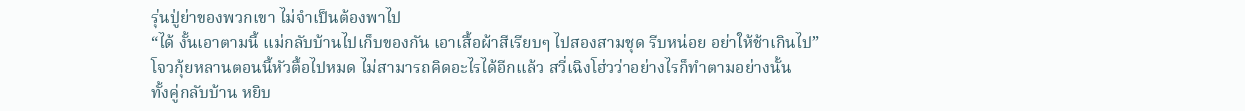รุ่นปู่ย่าของพวกเขา ไม่จำเป็นต้องพาไป
“ได้ งั้นเอาตามนี้ แม่กลับบ้านไปเก็บของกัน เอาเสื้อผ้าสีเรียบๆ ไปสองสามชุด รีบหน่อย อย่าให้ช้าเกินไป”
โจวกุ้ยหลานตอนนี้หัวตื้อไปหมด ไม่สามารถคิดอะไรได้อีกแล้ว สวี่เฉิงโฮ่วว่าอย่างไรก็ทำตามอย่างนั้น
ทั้งคู่กลับบ้าน หยิบ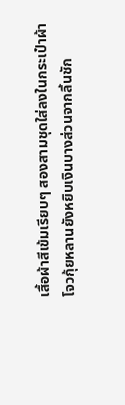เสื้อผ้าสีเข้มเรียบๆ สองสามชุดใส่ลงในกระเป๋าผ้า
โจวกุ้ยหลานยังหยิบเงินบางส่วนจากลิ้นชัก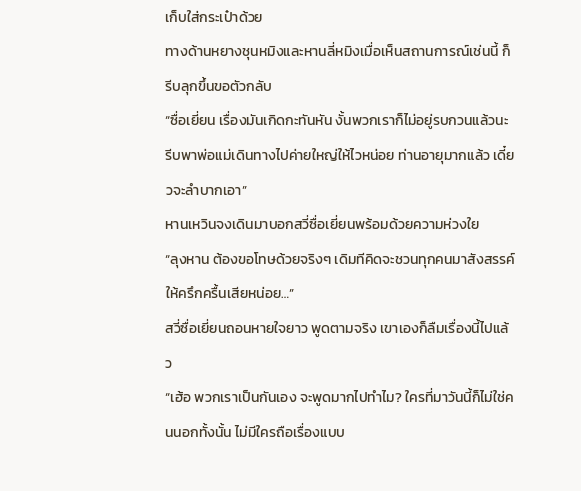เก็บใส่กระเป๋าด้วย
ทางด้านหยางชุนหมิงและหานลี่หมิงเมื่อเห็นสถานการณ์เช่นนี้ ก็รีบลุกขึ้นขอตัวกลับ
“ซื่อเยี่ยน เรื่องมันเกิดกะทันหัน งั้นพวกเราก็ไม่อยู่รบกวนแล้วนะ รีบพาพ่อแม่เดินทางไปค่ายใหญ่ให้ไวหน่อย ท่านอายุมากแล้ว เดี๋ยวจะลำบากเอา”
หานเหวินจงเดินมาบอกสวี่ซื่อเยี่ยนพร้อมด้วยความห่วงใย
“ลุงหาน ต้องขอโทษด้วยจริงๆ เดิมทีคิดจะชวนทุกคนมาสังสรรค์ให้ครึกครื้นเสียหน่อย…”
สวี่ซื่อเยี่ยนถอนหายใจยาว พูดตามจริง เขาเองก็ลืมเรื่องนี้ไปแล้ว
“เฮ้อ พวกเราเป็นกันเอง จะพูดมากไปทำไม? ใครที่มาวันนี้ก็ไม่ใช่คนนอกทั้งนั้น ไม่มีใครถือเรื่องแบบ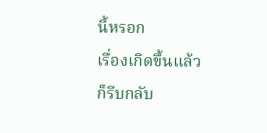นี้หรอก
เรื่องเกิดขึ้นแล้ว ก็รีบกลับ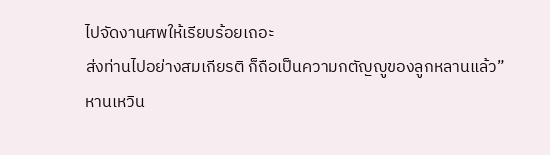ไปจัดงานศพให้เรียบร้อยเถอะ
ส่งท่านไปอย่างสมเกียรติ ก็ถือเป็นความกตัญญูของลูกหลานแล้ว”
หานเหวิน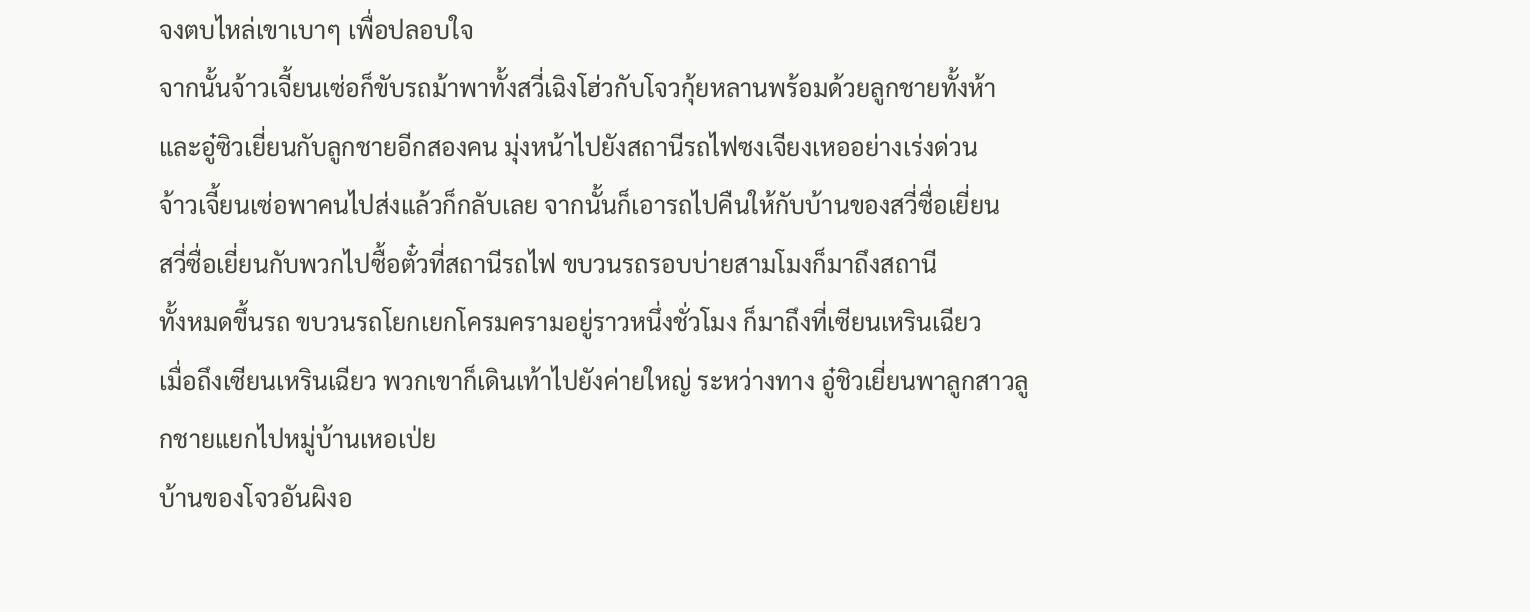จงตบไหล่เขาเบาๆ เพื่อปลอบใจ
จากนั้นจ้าวเจี้ยนเซ่อก็ขับรถม้าพาทั้งสวี่เฉิงโฮ่วกับโจวกุ้ยหลานพร้อมด้วยลูกชายทั้งห้าและอู๋ซิวเยี่ยนกับลูกชายอีกสองคน มุ่งหน้าไปยังสถานีรถไฟซงเจียงเหออย่างเร่งด่วน
จ้าวเจี้ยนเซ่อพาคนไปส่งแล้วก็กลับเลย จากนั้นก็เอารถไปคืนให้กับบ้านของสวี่ซื่อเยี่ยน
สวี่ซื่อเยี่ยนกับพวกไปซื้อตั๋วที่สถานีรถไฟ ขบวนรถรอบบ่ายสามโมงก็มาถึงสถานี
ทั้งหมดขึ้นรถ ขบวนรถโยกเยกโครมครามอยู่ราวหนึ่งชั่วโมง ก็มาถึงที่เซียนเหรินเฉียว
เมื่อถึงเซียนเหรินเฉียว พวกเขาก็เดินเท้าไปยังค่ายใหญ่ ระหว่างทาง อู๋ชิวเยี่ยนพาลูกสาวลูกชายแยกไปหมู่บ้านเหอเป่ย
บ้านของโจวอันผิงอ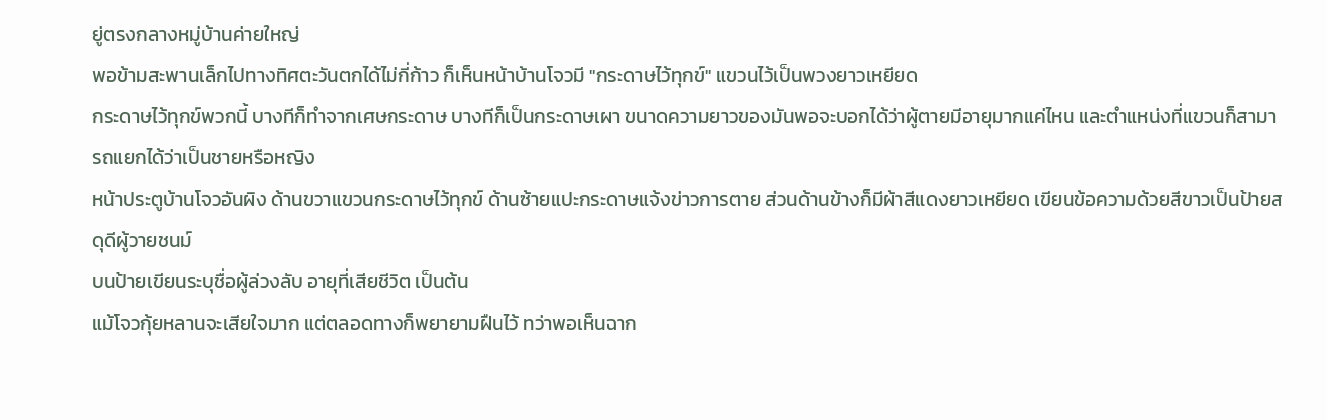ยู่ตรงกลางหมู่บ้านค่ายใหญ่
พอข้ามสะพานเล็กไปทางทิศตะวันตกได้ไม่กี่ก้าว ก็เห็นหน้าบ้านโจวมี "กระดาษไว้ทุกข์" แขวนไว้เป็นพวงยาวเหยียด
กระดาษไว้ทุกข์พวกนี้ บางทีก็ทำจากเศษกระดาษ บางทีก็เป็นกระดาษเผา ขนาดความยาวของมันพอจะบอกได้ว่าผู้ตายมีอายุมากแค่ไหน และตำแหน่งที่แขวนก็สามารถแยกได้ว่าเป็นชายหรือหญิง
หน้าประตูบ้านโจวอันผิง ด้านขวาแขวนกระดาษไว้ทุกข์ ด้านซ้ายแปะกระดาษแจ้งข่าวการตาย ส่วนด้านข้างก็มีผ้าสีแดงยาวเหยียด เขียนข้อความด้วยสีขาวเป็นป้ายสดุดีผู้วายชนม์
บนป้ายเขียนระบุชื่อผู้ล่วงลับ อายุที่เสียชีวิต เป็นต้น
แม้โจวกุ้ยหลานจะเสียใจมาก แต่ตลอดทางก็พยายามฝืนไว้ ทว่าพอเห็นฉาก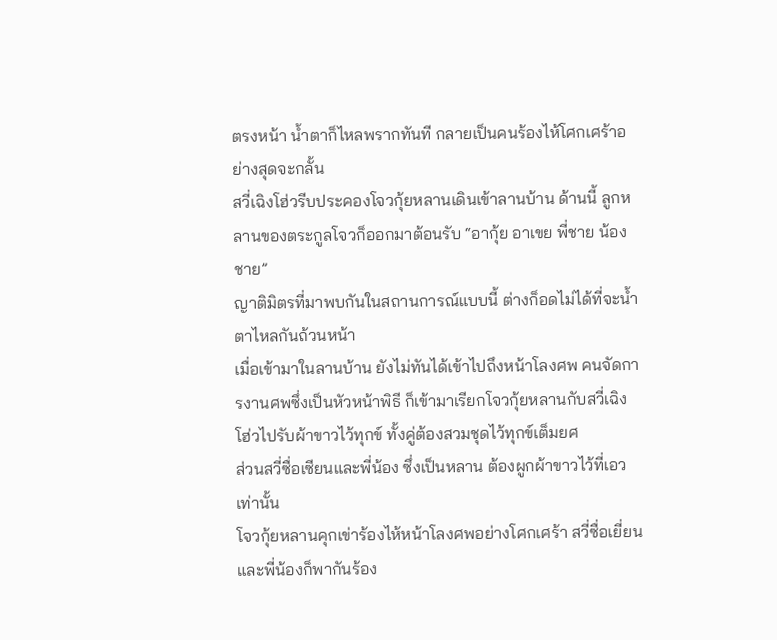ตรงหน้า น้ำตาก็ไหลพรากทันที กลายเป็นคนร้องไห้โศกเศร้าอย่างสุดจะกลั้น
สวี่เฉิงโฮ่วรีบประคองโจวกุ้ยหลานเดินเข้าลานบ้าน ด้านนี้ ลูกหลานของตระกูลโจวก็ออกมาต้อนรับ “อากุ้ย อาเขย พี่ชาย น้องชาย”
ญาติมิตรที่มาพบกันในสถานการณ์แบบนี้ ต่างก็อดไม่ได้ที่จะน้ำตาไหลกันถ้วนหน้า
เมื่อเข้ามาในลานบ้าน ยังไม่ทันได้เข้าไปถึงหน้าโลงศพ คนจัดการงานศพซึ่งเป็นหัวหน้าพิธี ก็เข้ามาเรียกโจวกุ้ยหลานกับสวี่เฉิงโฮ่วไปรับผ้าขาวไว้ทุกข์ ทั้งคู่ต้องสวมชุดไว้ทุกข์เต็มยศ
ส่วนสวี่ซื่อเซียนและพี่น้อง ซึ่งเป็นหลาน ต้องผูกผ้าขาวไว้ที่เอวเท่านั้น
โจวกุ้ยหลานคุกเข่าร้องไห้หน้าโลงศพอย่างโศกเศร้า สวี่ซื่อเยี่ยนและพี่น้องก็พากันร้อง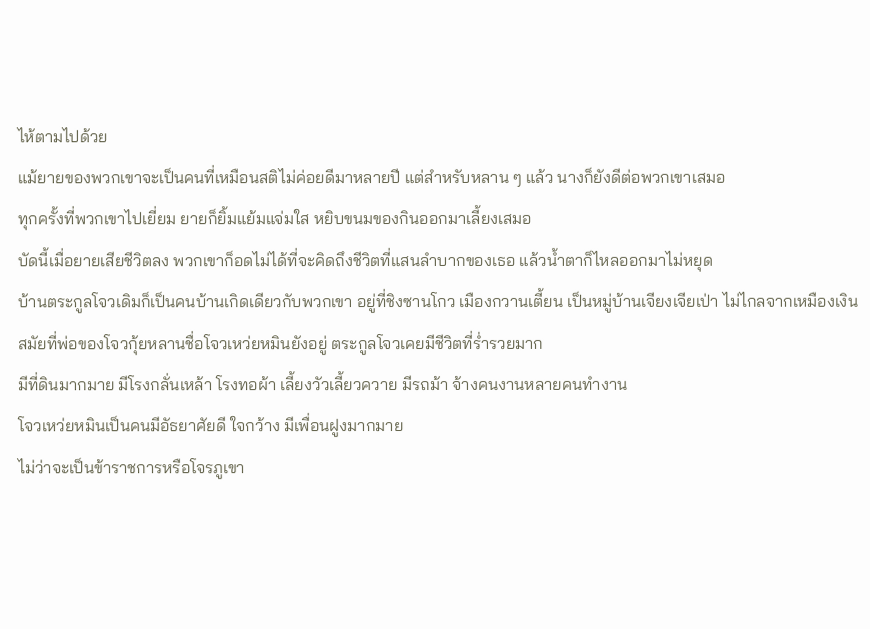ไห้ตามไปด้วย
แม้ยายของพวกเขาจะเป็นคนที่เหมือนสติไม่ค่อยดีมาหลายปี แต่สำหรับหลาน ๆ แล้ว นางก็ยังดีต่อพวกเขาเสมอ
ทุกครั้งที่พวกเขาไปเยี่ยม ยายก็ยิ้มแย้มแจ่มใส หยิบขนมของกินออกมาเลี้ยงเสมอ
บัดนี้เมื่อยายเสียชีวิตลง พวกเขาก็อดไม่ได้ที่จะคิดถึงชีวิตที่แสนลำบากของเธอ แล้วน้ำตาก็ไหลออกมาไม่หยุด
บ้านตระกูลโจวเดิมก็เป็นคนบ้านเกิดเดียวกับพวกเขา อยู่ที่ชิงซานโกว เมืองกวานเตี้ยน เป็นหมู่บ้านเจียงเจียเป่า ไม่ไกลจากเหมืองเงิน
สมัยที่พ่อของโจวกุ้ยหลานชื่อโจวเหว่ยหมินยังอยู่ ตระกูลโจวเคยมีชีวิตที่ร่ำรวยมาก
มีที่ดินมากมาย มีโรงกลั่นเหล้า โรงทอผ้า เลี้ยงวัวเลี้ยวควาย มีรถม้า จ้างคนงานหลายคนทำงาน
โจวเหว่ยหมินเป็นคนมีอัธยาศัยดี ใจกว้าง มีเพื่อนฝูงมากมาย
ไม่ว่าจะเป็นข้าราชการหรือโจรภูเขา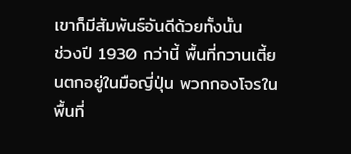เขาก็มีสัมพันธ์อันดีด้วยทั้งนั้น
ช่วงปี 1930 กว่านี้ พื้นที่กวานเตี้ยนตกอยู่ในมือญี่ปุ่น พวกกองโจรในพื้นที่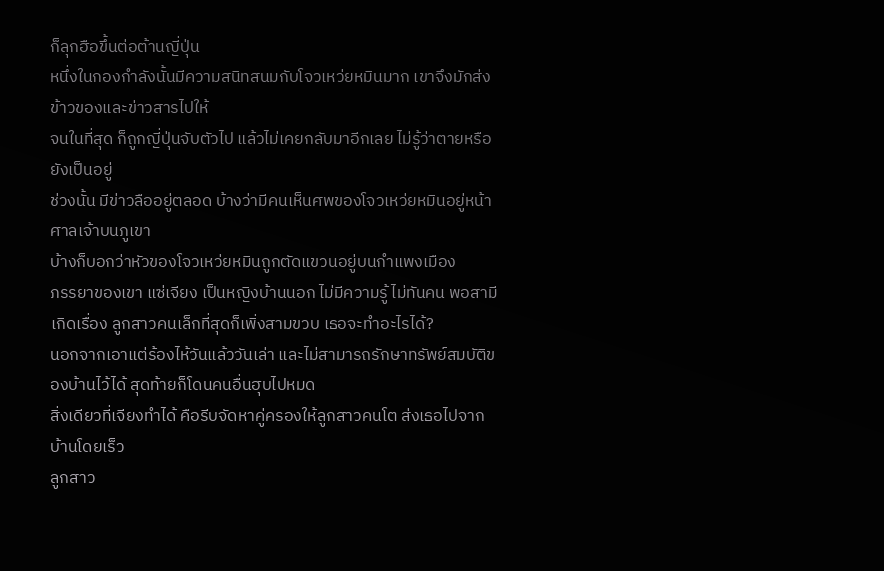ก็ลุกฮือขึ้นต่อต้านญี่ปุ่น
หนึ่งในกองกำลังนั้นมีความสนิทสนมกับโจวเหว่ยหมินมาก เขาจึงมักส่งข้าวของและข่าวสารไปให้
จนในที่สุด ก็ถูกญี่ปุ่นจับตัวไป แล้วไม่เคยกลับมาอีกเลย ไม่รู้ว่าตายหรือยังเป็นอยู่
ช่วงนั้น มีข่าวลืออยู่ตลอด บ้างว่ามีคนเห็นศพของโจวเหว่ยหมินอยู่หน้าศาลเจ้าบนภูเขา
บ้างก็บอกว่าหัวของโจวเหว่ยหมินถูกตัดแขวนอยู่บนกำแพงเมือง
ภรรยาของเขา แซ่เจียง เป็นหญิงบ้านนอก ไม่มีความรู้ ไม่ทันคน พอสามีเกิดเรื่อง ลูกสาวคนเล็กที่สุดก็เพิ่งสามขวบ เธอจะทำอะไรได้?
นอกจากเอาแต่ร้องไห้วันแล้ววันเล่า และไม่สามารถรักษาทรัพย์สมบัติของบ้านไว้ได้ สุดท้ายก็โดนคนอื่นฮุบไปหมด
สิ่งเดียวที่เจียงทำได้ คือรีบจัดหาคู่ครองให้ลูกสาวคนโต ส่งเธอไปจากบ้านโดยเร็ว
ลูกสาว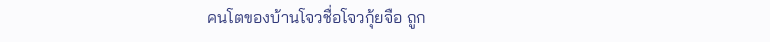คนโตของบ้านโจวชื่อโจวกุ้ยจือ ถูก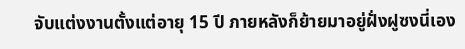จับแต่งงานตั้งแต่อายุ 15 ปี ภายหลังก็ย้ายมาอยู่ฝั่งฝูซงนี่เอง